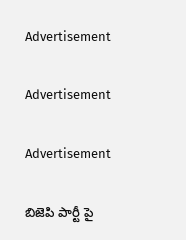Advertisement

Advertisement

Advertisement

బిజెపి పార్టీ పై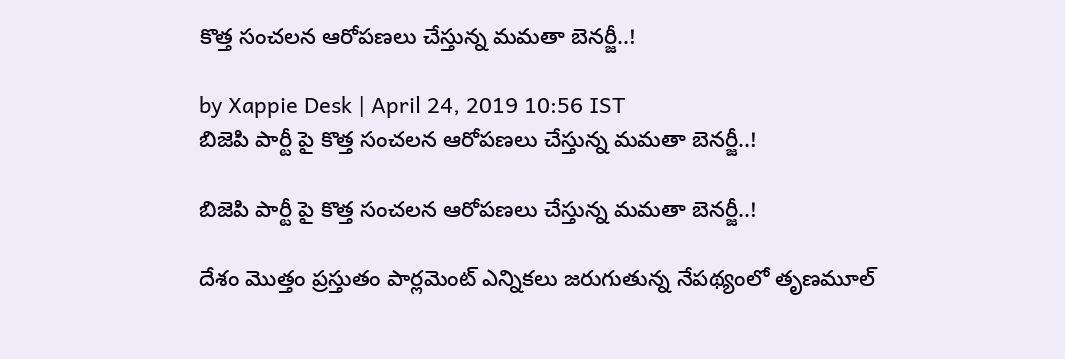కొత్త సంచలన ఆరోపణలు చేస్తున్న మమతా బెనర్జీ..!

by Xappie Desk | April 24, 2019 10:56 IST
బిజెపి పార్టీ పై కొత్త సంచలన ఆరోపణలు చేస్తున్న మమతా బెనర్జీ..!

బిజెపి పార్టీ పై కొత్త సంచలన ఆరోపణలు చేస్తున్న మమతా బెనర్జీ..!

దేశం మొత్తం ప్రస్తుతం పార్లమెంట్ ఎన్నికలు జరుగుతున్న నేపథ్యంలో తృణమూల్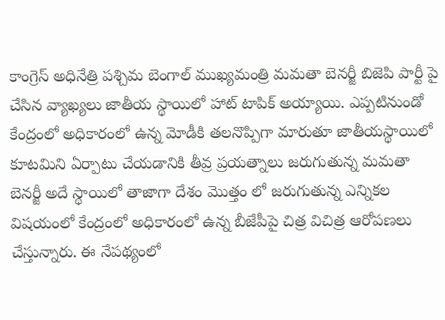కాంగ్రెస్ అధినేత్రి పశ్చిమ బెంగాల్ ముఖ్యమంత్రి మమతా బెనర్జీ బిజెపి పార్టీ పై చేసిన వ్యాఖ్యలు జాతీయ స్థాయిలో హాట్ టాపిక్ అయ్యాయి. ఎప్పటినుండో కేంద్రంలో అధికారంలో ఉన్న మోడీకి తలనొప్పిగా మారుతూ జాతీయస్థాయిలో కూటమిని ఏర్పాటు చేయడానికి తీవ్ర ప్రయత్నాలు జరుగుతున్న మమతా బెనర్జీ అదే స్థాయిలో తాజాగా దేశం మొత్తం లో జరుగుతున్న ఎన్నికల విషయంలో కేంద్రంలో అధికారంలో ఉన్న బీజేపీపై చిత్ర విచిత్ర ఆరోపణలు చేస్తున్నారు. ఈ నేపథ్యంలో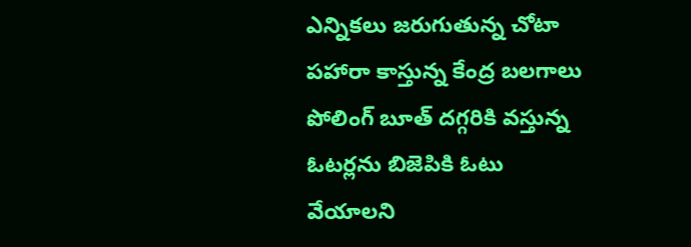ఎన్నికలు జరుగుతున్న చోటా పహారా కాస్తున్న కేంద్ర బలగాలు పోలింగ్ బూత్ దగ్గరికి వస్తున్న ఓటర్లను బిజెపికి ఓటు వేయాలని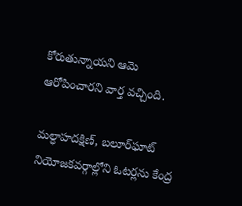కోరుతున్నాయని ఆమె ఆరోపించారని వార్త వచ్చింది.

మల్ధాహదక్షిణ్‌, బలూర్‌ఘాట్‌ నియోజకవర్గాల్లోని ఓటర్లను కేంద్ర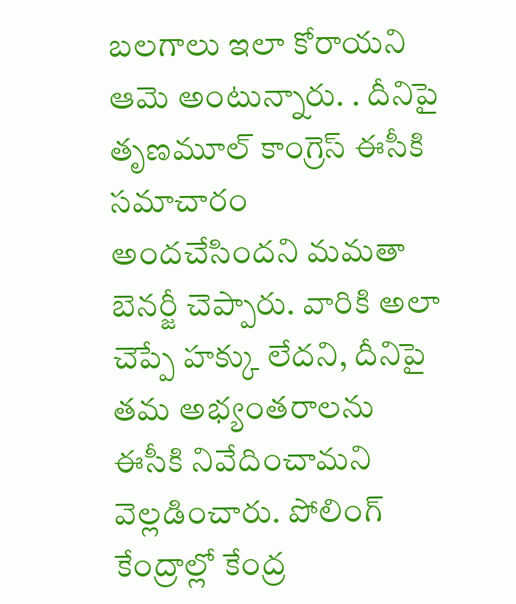బలగాలు ఇలా కోరాయని ఆమె అంటున్నారు. . దీనిపై తృణమూల్‌ కాంగ్రెస్‌ ఈసీకి సమాచారం అందచేసిందని మమతా బెనర్జీ చెప్పారు. వారికి అలా చెప్పే హక్కు లేదని, దీనిపై తమ అభ్యంతరాలను ఈసీకి నివేదించామని వెల్లడించారు. పోలింగ్‌ కేంద్రాల్లో కేంద్ర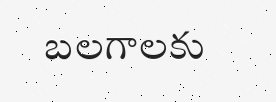బలగాలకు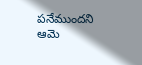పనేముందని ఆమె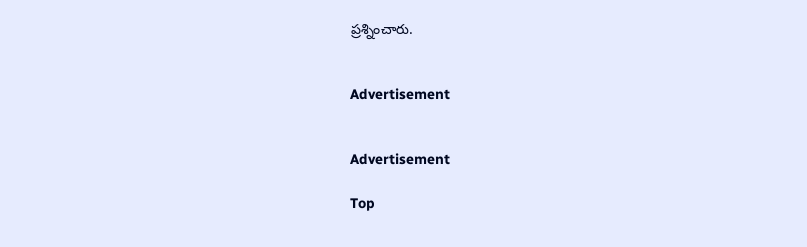ప్రశ్నించారు.


Advertisement


Advertisement

Top